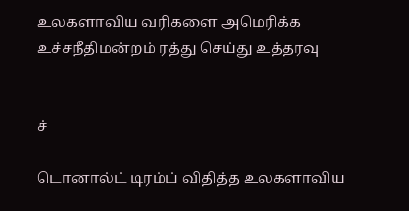உலகளாவிய வரிகளை அமெரிக்க உச்சநீதிமன்றம் ரத்து செய்து உத்தரவு


ச்

டொனால்ட் டிரம்ப் விதித்த உலகளாவிய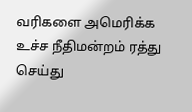வரிகளை அமெரிக்க உச்ச நீதிமன்றம் ரத்து செய்து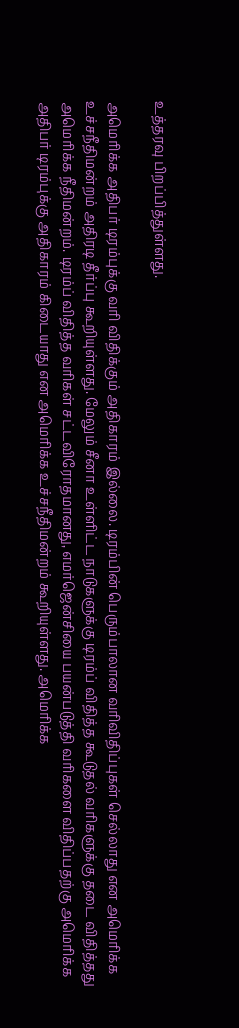உத்தரவு பிறப்பித்துள்ளது.

அமெரிக்க அதிபர் டிரம்புக்கு வரி விதிக்கும் அதிகாரம் இல்லை. டிரம்பின் பெரும்பாலான வரிவிதிப்புகள் செல்லாது என அமெரிக்க உச்சநீதிமன்றம் அதிரடி தீர்ப்பு கூறியுள்ளது. மேலும் சீனா உள்ளிட்ட நாடுகளுக்கு டிரம்ப் விதித்த கூடுதல் வரிகளுக்கு தடை விதித்தது அமெரிக்க நீதிமன்றம். டிரம்ப் விதித்த வரிகள் சட்டவிரோதமானது, எமர்ஜென்சியை பயன்படுத்தி வரிகளை விதிப்பதற்கு அமெரிக்க அதிபர் டிரம்புக்கு அதிகாரம் கிடையாது என அமெரிக்க உச்சநீதிமன்றம் கூறியுள்ளது. அமெரிக்க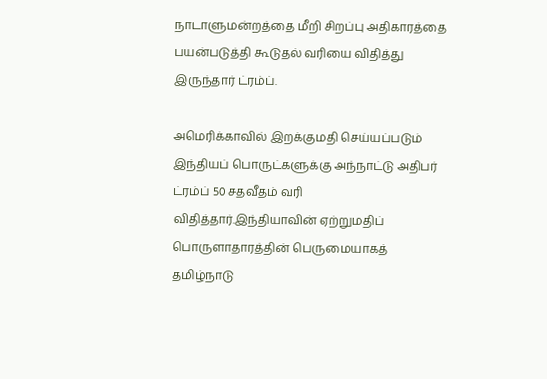நாடாளுமன்றத்தை மீறி சிறப்பு அதிகாரத்தை பயன்படுத்தி கூடுதல் வரியை விதித்து இருந்தார் ட்ரம்ப்.

அமெரிக்காவில் இறக்குமதி செய்யப்படும் இந்தியப் பொருட்களுக்கு அந்நாட்டு அதிபர் ட்ரம்ப் 50 சதவீதம் வரி விதித்தார்.இந்தியாவின் ஏற்றுமதிப் பொருளாதாரத்தின் பெருமையாகத் தமிழ்நாடு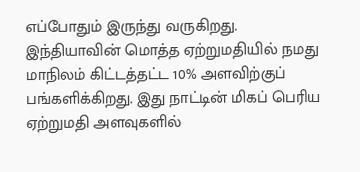எப்போதும் இருந்து வருகிறது. இந்தியாவின் மொத்த ஏற்றுமதியில் நமது மாநிலம் கிட்டத்தட்ட 10% அளவிற்குப் பங்களிக்கிறது. இது நாட்டின் மிகப் பெரிய ஏற்றுமதி அளவுகளில்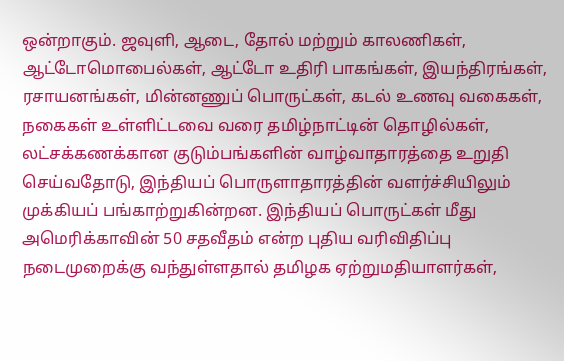ஒன்றாகும். ஜவுளி, ஆடை, தோல் மற்றும் காலணிகள், ஆட்டோமொபைல்கள், ஆட்டோ உதிரி பாகங்கள், இயந்திரங்கள், ரசாயனங்கள், மின்னணுப் பொருட்கள், கடல் உணவு வகைகள், நகைகள் உள்ளிட்டவை வரை தமிழ்நாட்டின் தொழில்கள், லட்சக்கணக்கான குடும்பங்களின் வாழ்வாதாரத்தை உறுதி செய்வதோடு, இந்தியப் பொருளாதாரத்தின் வளர்ச்சியிலும் முக்கியப் பங்காற்றுகின்றன. இந்தியப் பொருட்கள் மீது அமெரிக்காவின் 50 சதவீதம் என்ற புதிய வரிவிதிப்பு நடைமுறைக்கு வந்துள்ளதால் தமிழக ஏற்றுமதியாளர்கள்,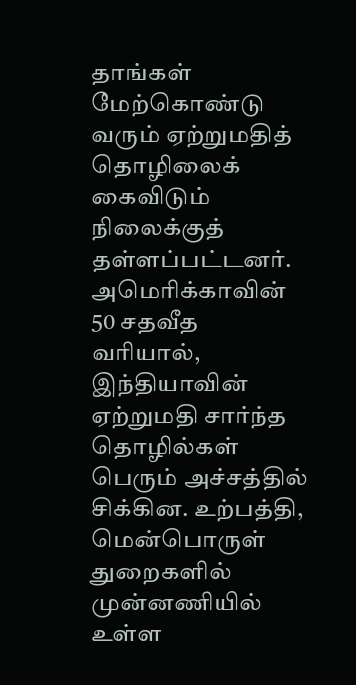தாங்கள் மேற்கொண்டு வரும் ஏற்றுமதித் தொழிலைக் கைவிடும் நிலைக்குத் தள்ளப்பட்டனர். அமெரிக்காவின் 50 சதவீத வரியால், இந்தியாவின் ஏற்றுமதி சார்ந்த தொழில்கள் பெரும் அச்சத்தில் சிக்கின. உற்பத்தி, மென்பொருள் துறைகளில் முன்னணியில் உள்ள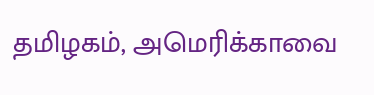தமிழகம், அமெரிக்காவை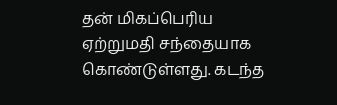தன் மிகப்பெரிய ஏற்றுமதி சந்தையாக கொண்டுள்ளது. கடந்த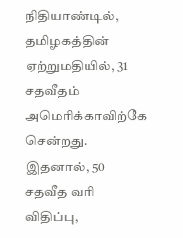நிதியாண்டில், தமிழகத்தின் ஏற்றுமதியில், 31 சதவீதம் அமெரிக்காவிற்கே சென்றது. இதனால், 50 சதவீத வரி விதிப்பு,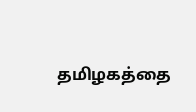தமிழகத்தை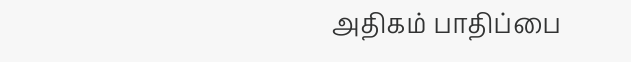அதிகம் பாதிப்பை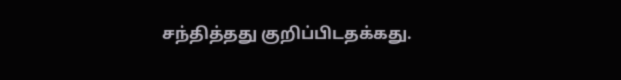சந்தித்தது குறிப்பிடதக்கது.